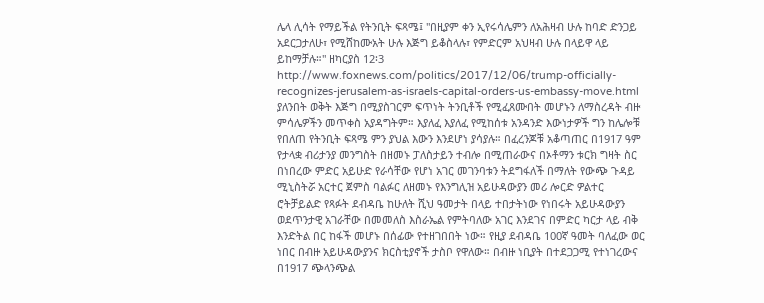ሌላ ሊሳት የማይችል የትንቢት ፍጻሜ፤ "በዚያም ቀን ኢየሩሳሌምን ለአሕዛብ ሁሉ ከባድ ድንጋይ አደርጋታለሁ፣ የሚሸከሙአት ሁሉ እጅግ ይቆስላሉ፣ የምድርም አህዛብ ሁሉ በላይዋ ላይ ይከማቻሉ።" ዘካርያስ 12፡3 http://www.foxnews.com/politics/2017/12/06/trump-officially-recognizes-jerusalem-as-israels-capital-orders-us-embassy-move.html
ያለንበት ወቅት እጅግ በሚያስገርም ፍጥነት ትንቢቶች የሚፈጸሙበት መሆኑን ለማስረዳት ብዙ ምሳሌዎችን መጥቀስ አያዳግትም። እያለፈ እያለፈ የሚከሰቱ አንዳንድ እውነታዎች ግን ከሌሎቹ የበለጠ የትንቢት ፍጻሜ ምን ያህል እውን እንደሆነ ያሳያሉ። በፈረንጆቹ አቆጣጠር በ1917 ዓም የታላቋ ብሪታንያ መንግስት በዘመኑ ፓለስታይን ተብሎ በሚጠራውና በኦቶማን ቱርክ ግዛት ስር በነበረው ምድር አይሁድ የራሳቸው የሆነ አገር መገንባቱን ትደግፋለች በማለት የውጭ ጉዳይ ሚኒስትሯ አርተር ጀምስ ባልፉር ለዘመኑ የእንግሊዝ አይሁዳውያን መሪ ሎርድ ዎልተር ሮትቻይልድ የጻፉት ደብዳቤ ከሁለት ሺህ ዓመታት በላይ ተበታትነው የነበሩት አይሁዳውያን ወደጥንታዊ አገራቸው በመመለስ እስራኤል የምትባለው አገር እንደገና በምድር ካርታ ላይ ብቅ እንድትል በር ከፋች መሆኑ በሰፊው የተዘገበበት ነው። የዚያ ደብዳቤ 100ኛ ዓመት ባለፈው ወር ነበር በብዙ አይሁዳውያንና ክርስቲያኖች ታስቦ የዋለው። በብዙ ነቢያት በተደጋጋሚ የተነገረውና በ1917 ጭላንጭል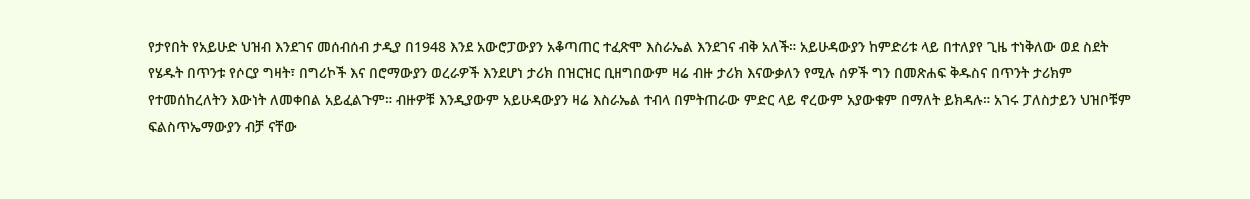የታየበት የአይሁድ ህዝብ እንደገና መሰብሰብ ታዲያ በ1948 እንደ አውሮፓውያን አቆጣጠር ተፈጽሞ እስራኤል እንደገና ብቅ አለች። አይሁዳውያን ከምድሪቱ ላይ በተለያየ ጊዜ ተነቅለው ወደ ስደት የሄዱት በጥንቱ የሶርያ ግዛት፣ በግሪኮች እና በሮማውያን ወረራዎች እንደሆነ ታሪክ በዝርዝር ቢዘግበውም ዛሬ ብዙ ታሪክ እናውቃለን የሚሉ ሰዎች ግን በመጽሐፍ ቅዱስና በጥንት ታሪክም የተመሰከረለትን እውነት ለመቀበል አይፈልጉም። ብዙዎቹ እንዲያውም አይሁዳውያን ዛሬ እስራኤል ተብላ በምትጠራው ምድር ላይ ኖረውም አያውቁም በማለት ይክዳሉ። አገሩ ፓለስታይን ህዝቦቹም ፍልስጥኤማውያን ብቻ ናቸው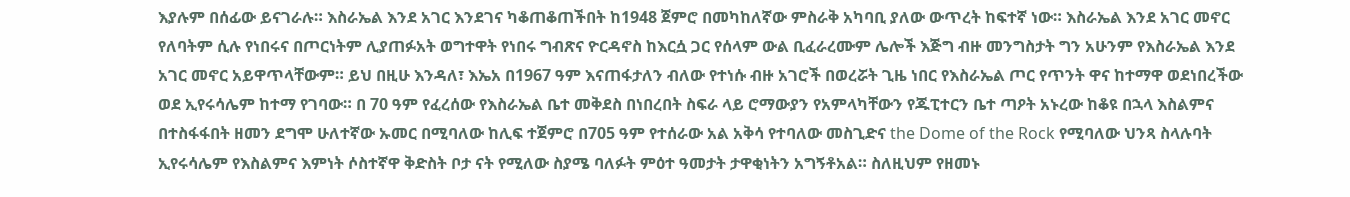እያሉም በሰፊው ይናገራሉ። እስራኤል እንደ አገር እንደገና ካቆጠቆጠችበት ከ1948 ጀምሮ በመካከለኛው ምስራቅ አካባቢ ያለው ውጥረት ከፍተኛ ነው። እስራኤል እንደ አገር መኖር የለባትም ሲሉ የነበሩና በጦርነትም ሊያጠፉአት ወግተዋት የነበሩ ግብጽና ዮርዳኖስ ከእርሷ ጋር የሰላም ውል ቢፈራረሙም ሌሎች እጅግ ብዙ መንግስታት ግን አሁንም የእስራኤል እንደ አገር መኖር አይዋጥላቸውም። ይህ በዚሁ እንዳለ፣ እኤአ በ1967 ዓም እናጠፋታለን ብለው የተነሱ ብዙ አገሮች በወረሯት ጊዜ ነበር የእስራኤል ጦር የጥንት ዋና ከተማዋ ወደነበረችው ወደ ኢየሩሳሌም ከተማ የገባው። በ 70 ዓም የፈረሰው የእስራኤል ቤተ መቅደስ በነበረበት ስፍራ ላይ ሮማውያን የአምላካቸውን የጁፒተርን ቤተ ጣዖት አኑረው ከቆዩ በኋላ እስልምና በተስፋፋበት ዘመን ደግሞ ሁለተኛው ኡመር በሚባለው ከሊፍ ተጀምሮ በ705 ዓም የተሰራው አል አቅሳ የተባለው መስጊድና the Dome of the Rock የሚባለው ህንጻ ስላሉባት ኢየሩሳሌም የእስልምና እምነት ሶስተኛዋ ቅድስት ቦታ ናት የሚለው ስያሜ ባለፉት ምዕተ ዓመታት ታዋቂነትን አግኝቶአል። ስለዚህም የዘመኑ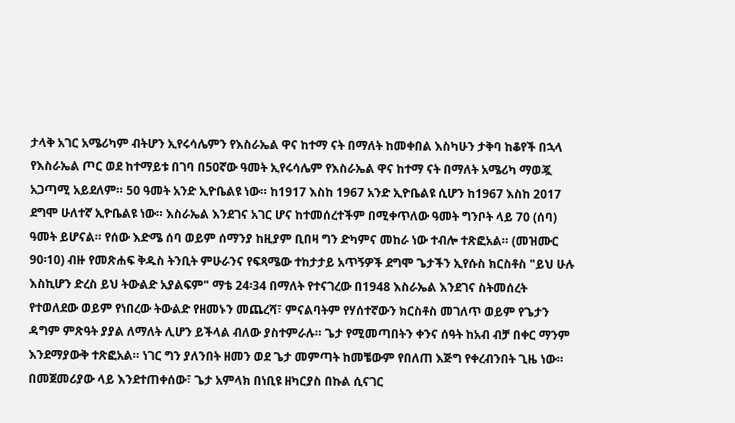ታላቅ አገር አሜሪካም ብትሆን ኢየሩሳሌምን የእስራኤል ዋና ከተማ ናት በማለት ከመቀበል እስካሁን ታቅባ ከቆየች በኋላ የእስራኤል ጦር ወደ ከተማይቱ በገባ በ50ኛው ዓመት ኢየሩሳሌም የእስራኤል ዋና ከተማ ናት በማለት አሜሪካ ማወጇ አጋጣሚ አይደለም። 50 ዓመት አንድ ኢዮቤልዩ ነው። ከ1917 እስከ 1967 አንድ ኢዮቤልዩ ሲሆን ከ1967 እስከ 2017 ደግሞ ሁለተኛ ኢዮቤልዩ ነው። እስራኤል እንደገና አገር ሆና ከተመሰረተችም በሚቀጥለው ዓመት ግንቦት ላይ 70 (ሰባ) ዓመት ይሆናል። የሰው እድሜ ሰባ ወይም ሰማንያ ከዚያም ቢበዛ ግን ድካምና መከራ ነው ተብሎ ተጽፎአል። (መዝሙር 90፡10) ብዙ የመጽሐፍ ቅዱስ ትንቢት ምሁራንና የፍጻሜው ተከታታይ አጥኝዎች ደግሞ ጌታችን ኢየሱስ ክርስቶስ "ይህ ሁሉ እስኪሆን ድረስ ይህ ትውልድ አያልፍም" ማቴ 24፡34 በማለት የተናገረው በ1948 እስራኤል እንደገና ስትመሰረት የተወለደው ወይም የነበረው ትውልድ የዘመኑን መጨረሻ፣ ምናልባትም የሃሰተኛውን ክርስቶስ መገለጥ ወይም የጌታን ዳግም ምጽዓት ያያል ለማለት ሊሆን ይችላል ብለው ያስተምራሉ። ጌታ የሚመጣበትን ቀንና ሰዓት ከአብ ብቻ በቀር ማንም እንደማያውቅ ተጽፎአል። ነገር ግን ያለንበት ዘመን ወደ ጌታ መምጣት ከመቼውም የበለጠ እጅግ የቀረብንበት ጊዜ ነው። በመጀመሪያው ላይ እንደተጠቀሰው፣ ጌታ አምላክ በነቢዩ ዘካርያስ በኩል ሲናገር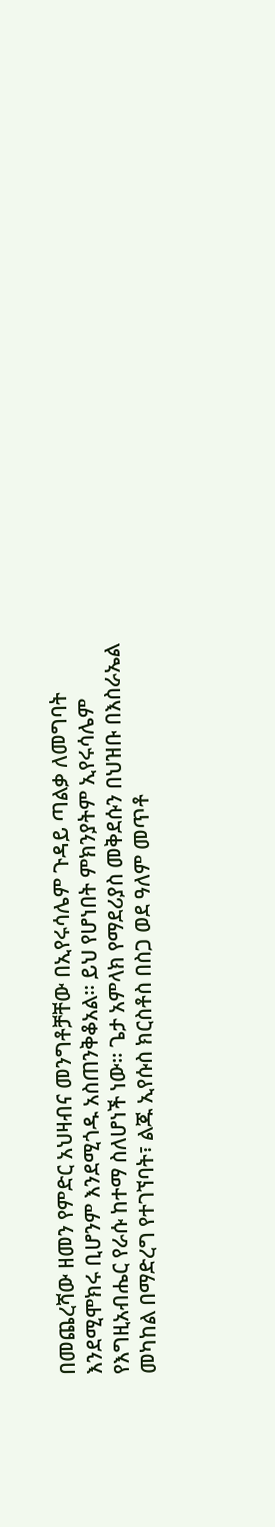በመጨረሻው ዘመን የምድር አህዛብና መንግቶቻቸው በኢየሩሳሌም ጉዳይ ጣልቃ ለመግባት እንደሚሞክሩ ቢሆንም እንደሚጎዱ አስጠንቅቆአል። ይህ የሆነበት ምክንያትም ኢየሩሳሌም የእግዚአብሔር የራሱ ከተማ ስለሆነች ነው። ጌታ አምላክ የማደሪያስ መቅደሱን በህዝቡ በእስራኤል መካከል በማድረግ የተገኘባት፣ ልጁ ኢየሱስ ክርስቶስ በስጋ ወደ ዓለም መጥቶ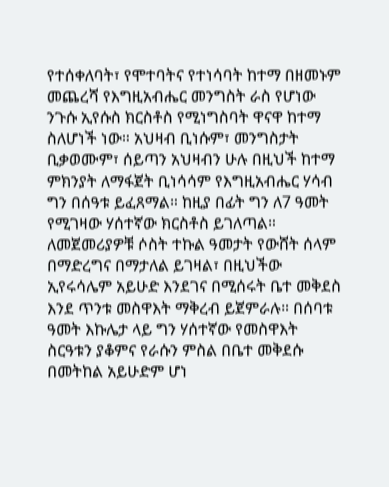የተሰቀለባት፣ የሞተባትና የተነሳባት ከተማ በዘመኑም መጨረሻ የእግዚአብሔር መንግስት ራስ የሆነው ንጉሱ ኢየሱስ ክርስቶስ የሚነግስባት ዋናዋ ከተማ ስለሆነች ነው። አህዛብ ቢነሱም፣ መንግስታት ቢቃወሙም፣ ሰይጣን አህዛብን ሁሉ በዚህች ከተማ ምክንያት ለማፋጀት ቢነሳሳም የእግዚአብሔር ሃሳብ ግን በሰዓቱ ይፈጸማል። ከዚያ በፊት ግን ለ7 ዓመት የሚገዛው ሃሰተኛው ክርስቶስ ይገለጣል። ለመጀመሪያዎቹ ሶስት ተኩል ዓመታት የውሸት ሰላም በማድረግና በማታለል ይገዛል፣ በዚህችው ኢየሩሳሌም አይሁድ እንደገና በሚሰሩት ቤተ መቅደስ እንደ ጥንቱ መስዋእት ማቅረብ ይጀምራሉ። በሰባቱ ዓመት እኩሌታ ላይ ግን ሃሰተኛው የመስዋእት ስርዓቱን ያቆምና የራሱን ምስል በቤተ መቅደሱ በመትከል አይሁድም ሆነ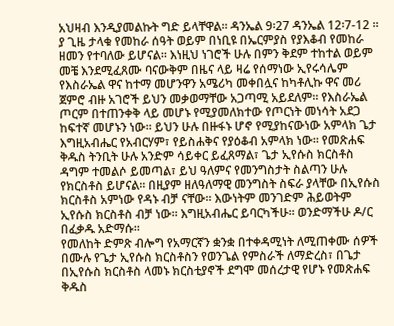አህዛብ እንዲያመልኩት ግድ ይላቸዋል። ዳንኤል 9፡27 ዳንኤል 12፡7-12 ። ያ ጊዜ ታላቁ የመከራ ሰዓት ወይም በነቢዩ በኤርምያስ የያእቆብ የመከራ ዘመን የተባለው ይሆናል። እነዚህ ነገሮች ሁሉ በምን ቅደም ተከተል ወይም መቼ እንደሚፈጸሙ ባናውቅም በዜና ላይ ዛሬ የሰማነው ኢየሩሳሌም የእስራኤል ዋና ከተማ መሆንዋን አሜሪካ መቀበሏና ከካቶሊኩ ዋና መሪ ጀምሮ ብዙ አገሮች ይህን መቃወማቸው አጋጣሚ አይደለም። የእስራኤል ጦርም በተጠንቀቅ ላይ መሆኑ የሚያመለክተው የጦርነት መነሳት አደጋ ከፍተኛ መሆኑን ነው። ይህን ሁሉ በዙፋኑ ሆኖ የሚያከናውነው አምላክ ጌታ እግዚአብሔር የአብርሃም፣ የይስሐቅና የያዕቆብ አምላክ ነው። የመጽሐፍ ቅዱስ ትንቢት ሁሉ አንድም ሳይቀር ይፈጸማል፣ ጌታ ኢየሱስ ክርስቶስ ዳግም ተመልሶ ይመጣል፣ ይህ ዓለምና የመንግስታት ስልጣን ሁሉ የክርስቶስ ይሆናል። በዚያም ዘለዓለማዊ መንግስት ስፍራ ያላቸው በኢየሱስ ክርስቶስ አምነው የዳኑ ብቻ ናቸው። እውነትም መንገድም ሕይወትም ኢየሱስ ክርስቶስ ብቻ ነው። እግዚአብሔር ይባርካችሁ። ወንድማችሁ ዶ/ር በፈቃዱ አድማሱ።
የመለከት ድምጽ ብሎግ የአማርኛን ቋንቋ በተቀዳሚነት ለሚጠቀሙ ሰዎች በሙሉ የጌታ ኢየሱስ ክርስቶስን የወንጌል የምስራች ለማድረስ፣ በጌታ በኢየሱስ ክርስቶስ ላመኑ ክርስቲያኖች ደግሞ መሰረታዊ የሆኑ የመጽሐፍ ቅዱስ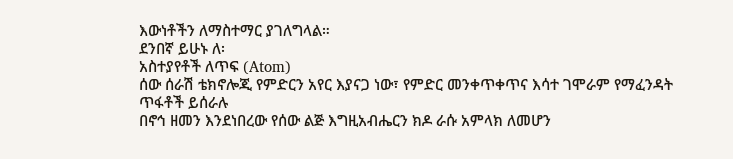እውነቶችን ለማስተማር ያገለግላል።
ደንበኛ ይሁኑ ለ፡
አስተያየቶች ለጥፍ (Atom)
ሰው ሰራሽ ቴክኖሎጂ የምድርን አየር እያናጋ ነው፣ የምድር መንቀጥቀጥና እሳተ ገሞራም የማፈንዳት ጥፋቶች ይሰራሉ
በኖኅ ዘመን እንደነበረው የሰው ልጅ እግዚአብሔርን ክዶ ራሱ አምላክ ለመሆን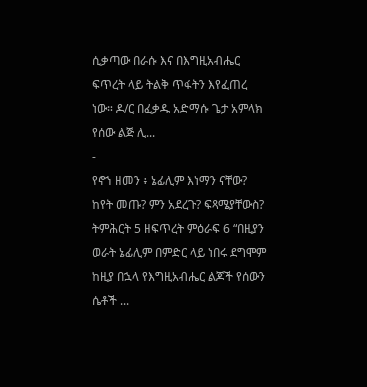ሲቃጣው በራሱ እና በእግዚአብሔር ፍጥረት ላይ ትልቅ ጥፋትን እየፈጠረ ነው። ዶ/ር በፈቃዱ አድማሱ ጌታ አምላክ የሰው ልጅ ሊ...
-
የኖኀ ዘመን ፥ ኔፊሊም እነማን ናቸው? ከየት መጡ? ምን አደረጉ? ፍጻሜያቸውስ? ትምሕርት 5 ዘፍጥረት ምዕራፍ 6 “በዚያን ወራት ኔፊሊም በምድር ላይ ነበሩ ደግሞም ከዚያ በኋላ የእግዚአብሔር ልጆች የሰውን ሴቶች ...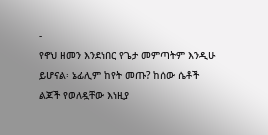-
የኖህ ዘመን እንደነበር የጌታ መምጣትም እንዲሁ ይሆናል፡ ኔፊሊም ከየት መጡ? ከሰው ሴቶች ልጆች የወለዷቸው እነዚያ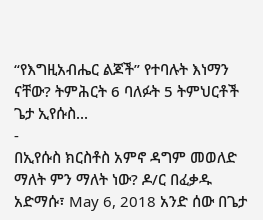“የእግዚአብሔር ልጆች” የተባሉት እነማን ናቸው? ትምሕርት 6 ባለፉት 5 ትምህርቶች ጌታ ኢየሱስ...
-
በኢየሱስ ክርስቶስ አምኖ ዳግም መወለድ ማለት ምን ማለት ነው? ዶ/ር በፈቃዱ አድማሱ፣ May 6, 2018 አንድ ሰው በጌታ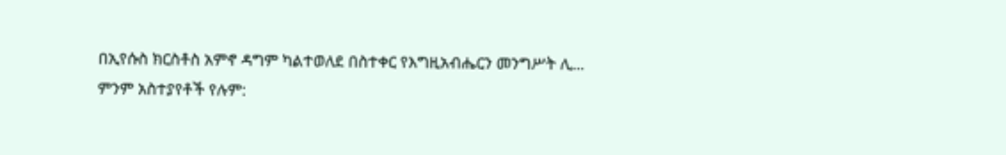በኢየሱስ ክርስቶስ አምኖ ዳግም ካልተወለደ በስተቀር የእግዚአብሔርን መንግሥት ሊ...
ምንም አስተያየቶች የሉም: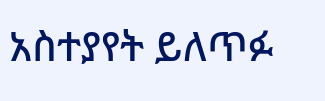አስተያየት ይለጥፉ